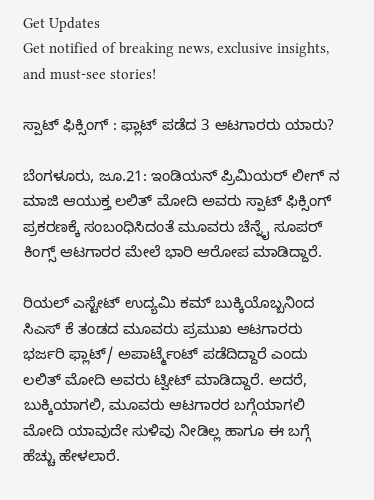Get Updates
Get notified of breaking news, exclusive insights, and must-see stories!

ಸ್ಪಾಟ್ ಫಿಕ್ಸಿಂಗ್ : ಫ್ಲಾಟ್ ಪಡೆದ 3 ಆಟಗಾರರು ಯಾರು?

ಬೆಂಗಳೂರು, ಜೂ.21: ಇಂಡಿಯನ್ ಪ್ರಿಮಿಯರ್ ಲೀಗ್ ನ ಮಾಜಿ ಆಯುಕ್ತ ಲಲಿತ್ ಮೋದಿ ಅವರು ಸ್ಪಾಟ್ ಫಿಕ್ಸಿಂಗ್ ಪ್ರಕರಣಕ್ಕೆ ಸಂಬಂಧಿಸಿದಂತೆ ಮೂವರು ಚೆನ್ನೈ ಸೂಪರ್ ಕಿಂಗ್ಸ್ ಆಟಗಾರರ ಮೇಲೆ ಭಾರಿ ಆರೋಪ ಮಾಡಿದ್ದಾರೆ.

ರಿಯಲ್ ಎಸ್ಟೇಟ್ ಉದ್ಯಮಿ ಕಮ್ ಬುಕ್ಕಿಯೊಬ್ಬನಿಂದ ಸಿಎಸ್ ಕೆ ತಂಡದ ಮೂವರು ಪ್ರಮುಖ ಆಟಗಾರರು ಭರ್ಜರಿ ಫ್ಲಾಟ್/ ಅಪಾರ್ಟ್ಮೆಂಟ್ ಪಡೆದಿದ್ದಾರೆ ಎಂದು ಲಲಿತ್ ಮೋದಿ ಅವರು ಟ್ವೀಟ್ ಮಾಡಿದ್ದಾರೆ. ಅದರೆ, ಬುಕ್ಕಿಯಾಗಲಿ, ಮೂವರು ಆಟಗಾರರ ಬಗ್ಗೆಯಾಗಲಿ ಮೋದಿ ಯಾವುದೇ ಸುಳಿವು ನೀಡಿಲ್ಲ ಹಾಗೂ ಈ ಬಗ್ಗೆ ಹೆಚ್ಚು ಹೇಳಲಾರೆ.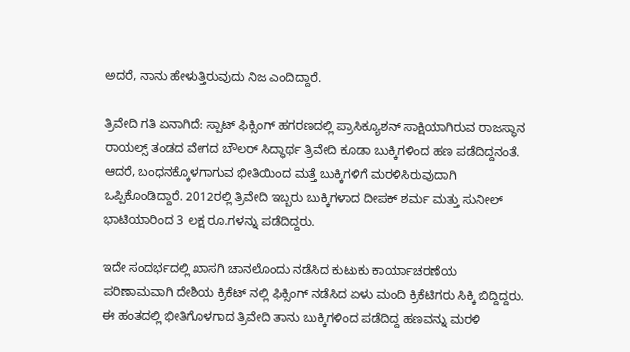ಅದರೆ, ನಾನು ಹೇಳುತ್ತಿರುವುದು ನಿಜ ಎಂದಿದ್ದಾರೆ.

ತ್ರಿವೇದಿ ಗತಿ ಏನಾಗಿದೆ: ಸ್ಪಾಟ್ ಫಿಕ್ಸಿಂಗ್ ಹಗರಣದಲ್ಲಿ ಪ್ರಾಸಿಕ್ಯೂಶನ್ ಸಾಕ್ಷಿಯಾಗಿರುವ ರಾಜಸ್ಥಾನ ರಾಯಲ್ಸ್ ತಂಡದ ವೇಗದ ಬೌಲರ್ ಸಿದ್ಧಾರ್ಥ ತ್ರಿವೇದಿ ಕೂಡಾ ಬುಕ್ಕಿಗಳಿಂದ ಹಣ ಪಡೆದಿದ್ದನಂತೆ. ಆದರೆ, ಬಂಧನಕ್ಕೊಳಗಾಗುವ ಭೀತಿಯಿಂದ ಮತ್ತೆ ಬುಕ್ಕಿಗಳಿಗೆ ಮರಳಿಸಿರುವುದಾಗಿ ಒಪ್ಪಿಕೊಂಡಿದ್ದಾರೆ. 2012ರಲ್ಲಿ ತ್ರಿವೇದಿ ಇಬ್ಬರು ಬುಕ್ಕಿಗಳಾದ ದೀಪಕ್ ಶರ್ಮ ಮತ್ತು ಸುನೀಲ್ ಭಾಟಿಯಾರಿಂದ 3 ಲಕ್ಷ ರೂ.ಗಳನ್ನು ಪಡೆದಿದ್ದರು.

ಇದೇ ಸಂದರ್ಭದಲ್ಲಿ ಖಾಸಗಿ ಚಾನಲೊಂದು ನಡೆಸಿದ ಕುಟುಕು ಕಾರ್ಯಾಚರಣೆಯ ಪರಿಣಾಮವಾಗಿ ದೇಶಿಯ ಕ್ರಿಕೆಟ್ ನಲ್ಲಿ ಫಿಕ್ಸಿಂಗ್ ನಡೆಸಿದ ಏಳು ಮಂದಿ ಕ್ರಿಕೆಟಿಗರು ಸಿಕ್ಕಿ ಬಿದ್ದಿದ್ದರು. ಈ ಹಂತದಲ್ಲಿ ಭೀತಿಗೊಳಗಾದ ತ್ರಿವೇದಿ ತಾನು ಬುಕ್ಕಿಗಳಿಂದ ಪಡೆದಿದ್ದ ಹಣವನ್ನು ಮರಳಿ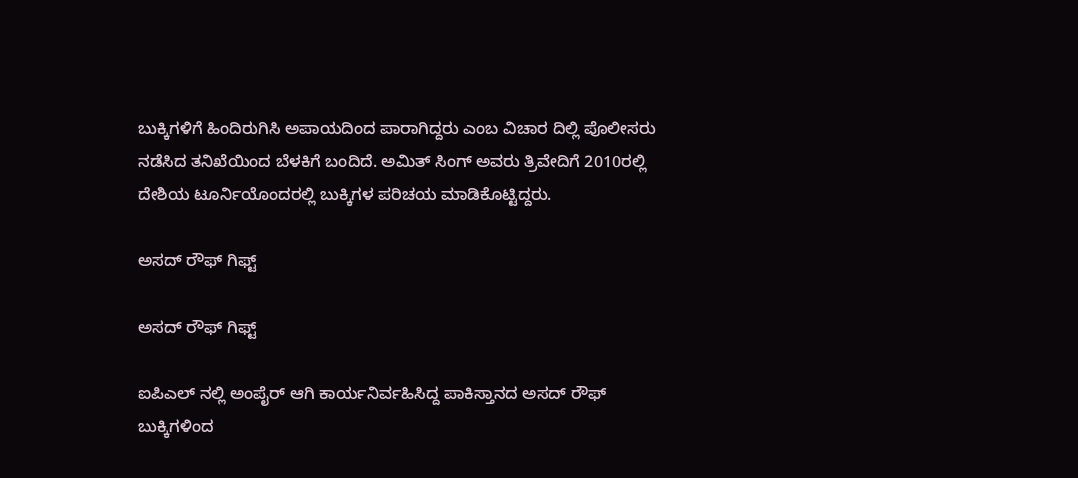ಬುಕ್ಕಿಗಳಿಗೆ ಹಿಂದಿರುಗಿಸಿ ಅಪಾಯದಿಂದ ಪಾರಾಗಿದ್ದರು ಎಂಬ ವಿಚಾರ ದಿಲ್ಲಿ ಪೊಲೀಸರು ನಡೆಸಿದ ತನಿಖೆಯಿಂದ ಬೆಳಕಿಗೆ ಬಂದಿದೆ. ಅಮಿತ್ ಸಿಂಗ್ ಅವರು ತ್ರಿವೇದಿಗೆ 2010ರಲ್ಲಿ ದೇಶಿಯ ಟೂರ್ನಿಯೊಂದರಲ್ಲಿ ಬುಕ್ಕಿಗಳ ಪರಿಚಯ ಮಾಡಿಕೊಟ್ಟಿದ್ದರು.

ಅಸದ್ ರೌಫ್ ಗಿಫ್ಟ್

ಅಸದ್ ರೌಫ್ ಗಿಫ್ಟ್

ಐಪಿಎಲ್ ನಲ್ಲಿ ಅಂಪೈರ್ ಆಗಿ ಕಾರ್ಯನಿರ್ವಹಿಸಿದ್ದ ಪಾಕಿಸ್ತಾನದ ಅಸದ್ ರೌಫ್ ಬುಕ್ಕಿಗಳಿಂದ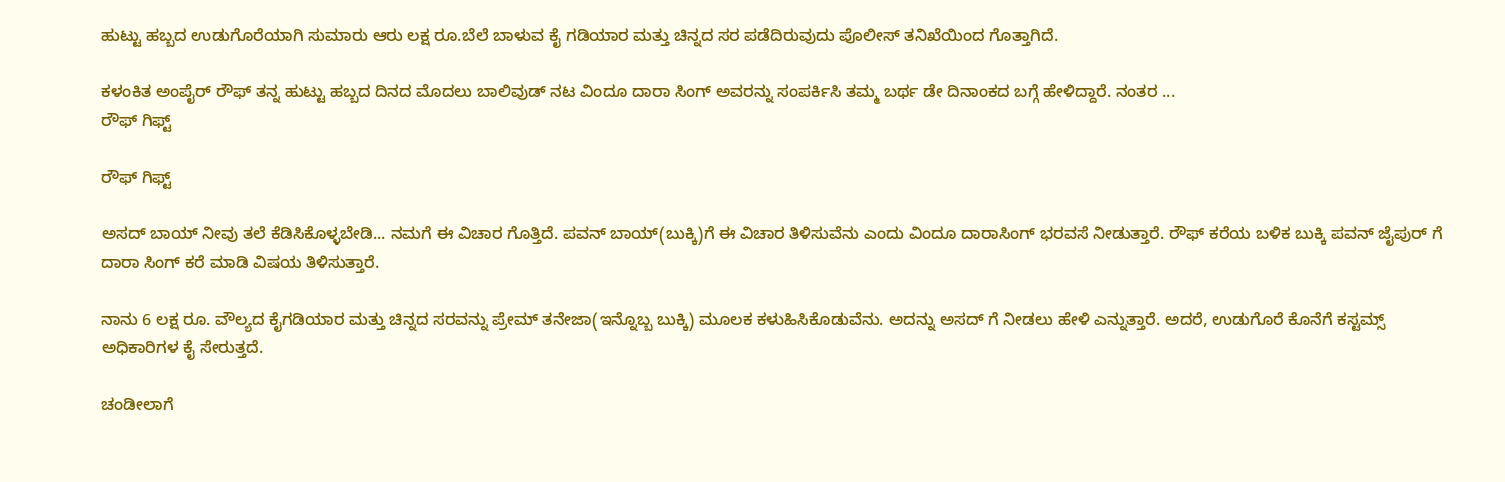ಹುಟ್ಟು ಹಬ್ಬದ ಉಡುಗೊರೆಯಾಗಿ ಸುಮಾರು ಆರು ಲಕ್ಷ ರೂ.ಬೆಲೆ ಬಾಳುವ ಕೈ ಗಡಿಯಾರ ಮತ್ತು ಚಿನ್ನದ ಸರ ಪಡೆದಿರುವುದು ಪೊಲೀಸ್ ತನಿಖೆಯಿಂದ ಗೊತ್ತಾಗಿದೆ.

ಕಳಂಕಿತ ಅಂಪೈರ್ ರೌಫ್ ತನ್ನ ಹುಟ್ಟು ಹಬ್ಬದ ದಿನದ ಮೊದಲು ಬಾಲಿವುಡ್ ನಟ ವಿಂದೂ ದಾರಾ ಸಿಂಗ್ ಅವರನ್ನು ಸಂಪರ್ಕಿಸಿ ತಮ್ಮ ಬರ್ಥ ಡೇ ದಿನಾಂಕದ ಬಗ್ಗೆ ಹೇಳಿದ್ದಾರೆ. ನಂತರ ...
ರೌಫ್ ಗಿಫ್ಟ್

ರೌಫ್ ಗಿಫ್ಟ್

ಅಸದ್ ಬಾಯ್ ನೀವು ತಲೆ ಕೆಡಿಸಿಕೊಳ್ಳಬೇಡಿ... ನಮಗೆ ಈ ವಿಚಾರ ಗೊತ್ತಿದೆ. ಪವನ್ ಬಾಯ್(ಬುಕ್ಕಿ)ಗೆ ಈ ವಿಚಾರ ತಿಳಿಸುವೆನು ಎಂದು ವಿಂದೂ ದಾರಾಸಿಂಗ್ ಭರವಸೆ ನೀಡುತ್ತಾರೆ. ರೌಫ್ ಕರೆಯ ಬಳಿಕ ಬುಕ್ಕಿ ಪವನ್ ಜೈಪುರ್ ಗೆ ದಾರಾ ಸಿಂಗ್ ಕರೆ ಮಾಡಿ ವಿಷಯ ತಿಳಿಸುತ್ತಾರೆ.

ನಾನು 6 ಲಕ್ಷ ರೂ. ವೌಲ್ಯದ ಕೈಗಡಿಯಾರ ಮತ್ತು ಚಿನ್ನದ ಸರವನ್ನು ಪ್ರೇಮ್ ತನೇಜಾ(ಇನ್ನೊಬ್ಬ ಬುಕ್ಕಿ) ಮೂಲಕ ಕಳುಹಿಸಿಕೊಡುವೆನು. ಅದನ್ನು ಅಸದ್ ಗೆ ನೀಡಲು ಹೇಳಿ ಎನ್ನುತ್ತಾರೆ. ಅದರೆ, ಉಡುಗೊರೆ ಕೊನೆಗೆ ಕಸ್ಟಮ್ಸ್ ಅಧಿಕಾರಿಗಳ ಕೈ ಸೇರುತ್ತದೆ.

ಚಂಡೀಲಾಗೆ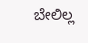ಬೇಲಿಲ್ಲ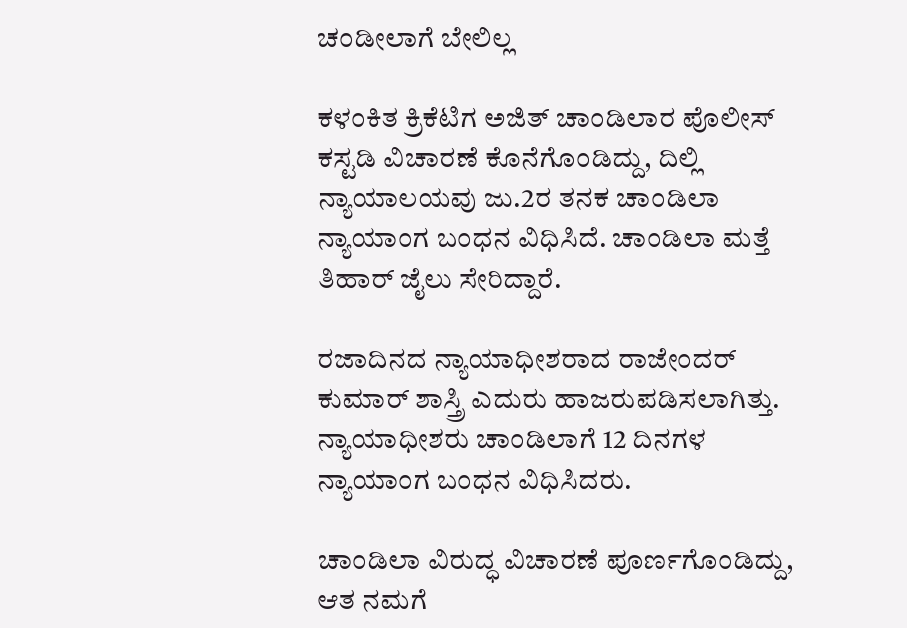ಚಂಡೀಲಾಗೆ ಬೇಲಿಲ್ಲ

ಕಳಂಕಿತ ಕ್ರಿಕೆಟಿಗ ಅಜಿತ್ ಚಾಂಡಿಲಾರ ಪೊಲೀಸ್ ಕಸ್ಟಡಿ ವಿಚಾರಣೆ ಕೊನೆಗೊಂಡಿದ್ದು, ದಿಲ್ಲಿ ನ್ಯಾಯಾಲಯವು ಜು.2ರ ತನಕ ಚಾಂಡಿಲಾ ನ್ಯಾಯಾಂಗ ಬಂಧನ ವಿಧಿಸಿದೆ. ಚಾಂಡಿಲಾ ಮತ್ತೆ ತಿಹಾರ್ ಜೈಲು ಸೇರಿದ್ದಾರೆ.

ರಜಾದಿನದ ನ್ಯಾಯಾಧೀಶರಾದ ರಾಜೇಂದರ್ ಕುಮಾರ್ ಶಾಸ್ತ್ರಿ ಎದುರು ಹಾಜರುಪಡಿಸಲಾಗಿತ್ತು. ನ್ಯಾಯಾಧೀಶರು ಚಾಂಡಿಲಾಗೆ 12 ದಿನಗಳ ನ್ಯಾಯಾಂಗ ಬಂಧನ ವಿಧಿಸಿದರು.

ಚಾಂಡಿಲಾ ವಿರುದ್ಧ ವಿಚಾರಣೆ ಪೂರ್ಣಗೊಂಡಿದ್ದು, ಆತ ನಮಗೆ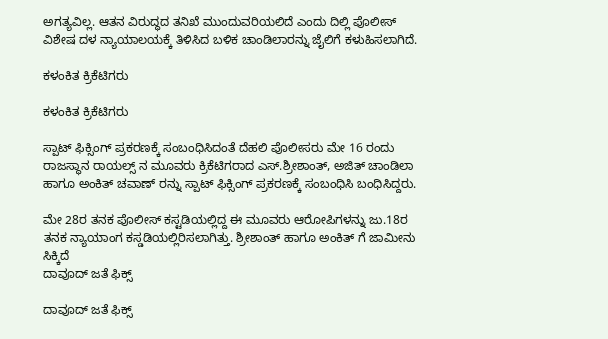ಅಗತ್ಯವಿಲ್ಲ. ಆತನ ವಿರುದ್ಧದ ತನಿಖೆ ಮುಂದುವರಿಯಲಿದೆ ಎಂದು ದಿಲ್ಲಿ ಪೊಲೀಸ್ ವಿಶೇಷ ದಳ ನ್ಯಾಯಾಲಯಕ್ಕೆ ತಿಳಿಸಿದ ಬಳಿಕ ಚಾಂಡಿಲಾರನ್ನು ಜೈಲಿಗೆ ಕಳುಹಿಸಲಾಗಿದೆ.

ಕಳಂಕಿತ ಕ್ರಿಕೆಟಿಗರು

ಕಳಂಕಿತ ಕ್ರಿಕೆಟಿಗರು

ಸ್ಪಾಟ್ ಫಿಕ್ಸಿಂಗ್ ಪ್ರಕರಣಕ್ಕೆ ಸಂಬಂಧಿಸಿದಂತೆ ದೆಹಲಿ ಪೊಲೀಸರು ಮೇ 16 ರಂದು ರಾಜಸ್ಥಾನ ರಾಯಲ್ಸ್ ನ ಮೂವರು ಕ್ರಿಕೆಟಿಗರಾದ ಎಸ್.ಶ್ರೀಶಾಂತ್, ಅಜಿತ್ ಚಾಂಡಿಲಾ ಹಾಗೂ ಅಂಕಿತ್ ಚವಾಣ್ ರನ್ನು ಸ್ಪಾಟ್ ಫಿಕ್ಸಿಂಗ್ ಪ್ರಕರಣಕ್ಕೆ ಸಂಬಂಧಿಸಿ ಬಂಧಿಸಿದ್ದರು.

ಮೇ 28ರ ತನಕ ಪೊಲೀಸ್ ಕಸ್ಟಡಿಯಲ್ಲಿದ್ದ ಈ ಮೂವರು ಆರೋಪಿಗಳನ್ನು ಜು.18ರ ತನಕ ನ್ಯಾಯಾಂಗ ಕಸ್ಡಡಿಯಲ್ಲಿರಿಸಲಾಗಿತ್ತು. ಶ್ರೀಶಾಂತ್ ಹಾಗೂ ಅಂಕಿತ್ ಗೆ ಜಾಮೀನು ಸಿಕ್ಕಿದೆ
ದಾವೂದ್ ಜತೆ ಫಿಕ್ಸ್

ದಾವೂದ್ ಜತೆ ಫಿಕ್ಸ್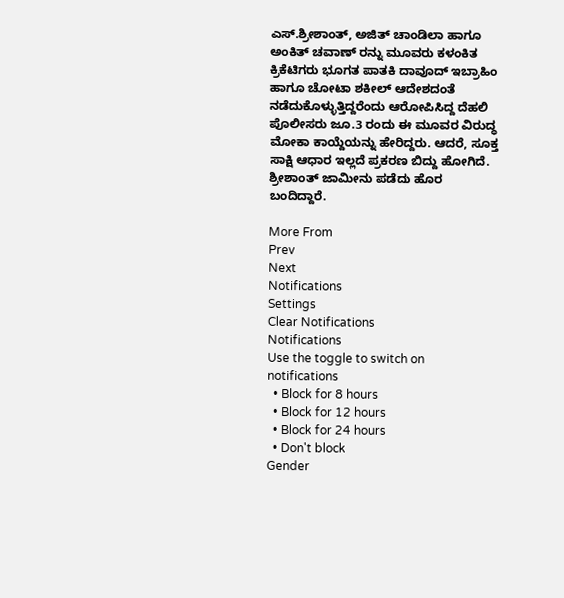ಎಸ್.ಶ್ರೀಶಾಂತ್, ಅಜಿತ್ ಚಾಂಡಿಲಾ ಹಾಗೂ ಅಂಕಿತ್ ಚವಾಣ್ ರನ್ನು ಮೂವರು ಕಳಂಕಿತ ಕ್ರಿಕೆಟಿಗರು ಭೂಗತ ಪಾತಕಿ ದಾವೂದ್ ಇಬ್ರಾಹಿಂ ಹಾಗೂ ಚೋಟಾ ಶಕೀಲ್ ಆದೇಶದಂತೆ ನಡೆದುಕೊಳ್ಳುತ್ತಿದ್ದರೆಂದು ಆರೋಪಿಸಿದ್ದ ದೆಹಲಿ ಪೊಲೀಸರು ಜೂ.3 ರಂದು ಈ ಮೂವರ ವಿರುದ್ಧ ಮೋಕಾ ಕಾಯ್ದೆಯನ್ನು ಹೇರಿದ್ದರು. ಆದರೆ, ಸೂಕ್ತ ಸಾಕ್ಷಿ ಆಧಾರ ಇಲ್ಲದೆ ಪ್ರಕರಣ ಬಿದ್ದು ಹೋಗಿದೆ. ಶ್ರೀಶಾಂತ್ ಜಾಮೀನು ಪಡೆದು ಹೊರ ಬಂದಿದ್ದಾರೆ.

More From
Prev
Next
Notifications
Settings
Clear Notifications
Notifications
Use the toggle to switch on notifications
  • Block for 8 hours
  • Block for 12 hours
  • Block for 24 hours
  • Don't block
Gender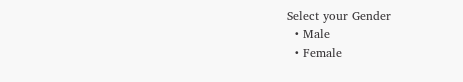Select your Gender
  • Male
  • Female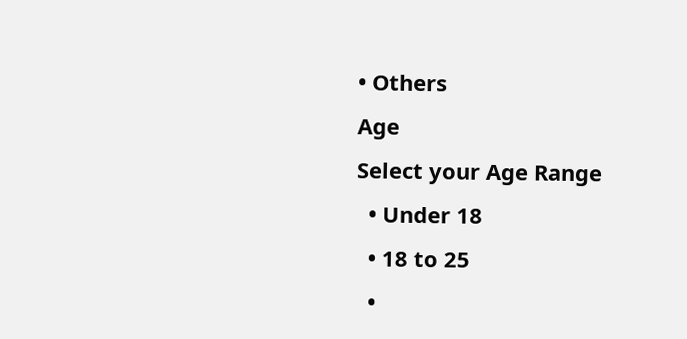• Others
Age
Select your Age Range
  • Under 18
  • 18 to 25
  •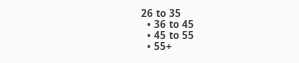26 to 35
  • 36 to 45
  • 45 to 55
  • 55+